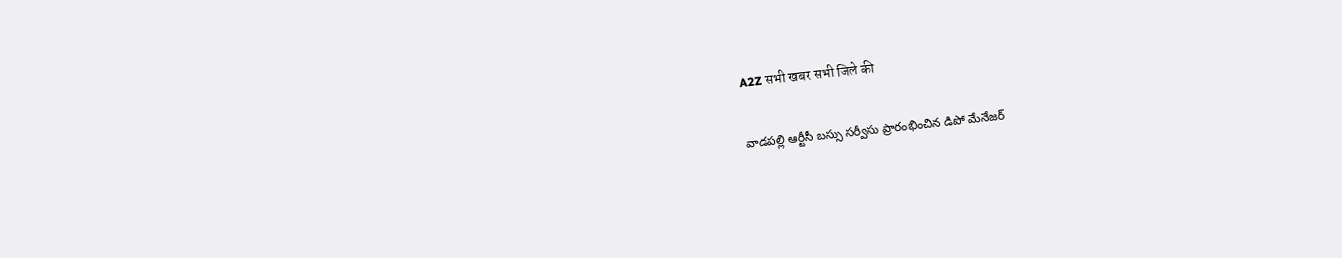A2Z सभी खबर सभी जिले की

వాడపల్లి ఆర్టీసీ బస్సు సర్వీసు ప్రారంభించిన డిపో మేనేజర్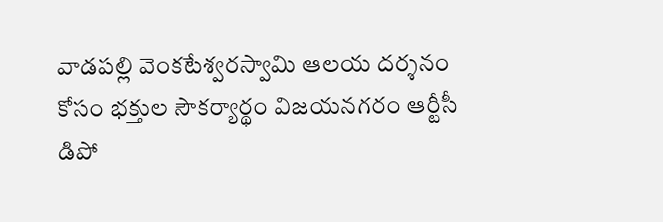వాడపల్లి వెంకటేశ్వరస్వామి ఆలయ దర్శనం కోసం భక్తుల సౌకర్యార్థం విజయనగరం ఆర్టీసీ డిపో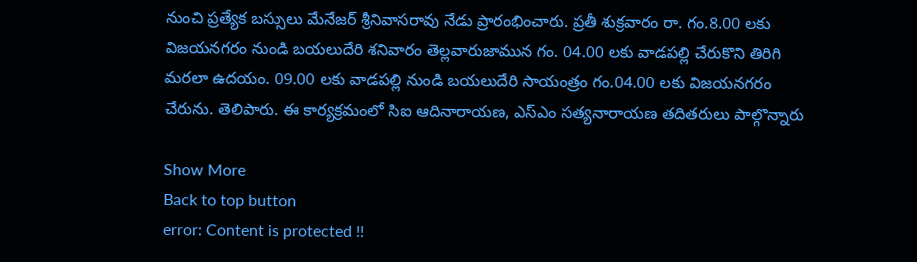నుంచి ప్రత్యేక బస్సులు మేనేజర్‌ శ్రీనివాసరావు నేడు ప్రారంభించారు. ప్రతీ శుక్రవారం రా. గం.8.00 లకు విజయనగరం నుండి బయలుదేరి శనివారం తెల్లవారుజామున గం. 04.00 లకు వాడపల్లి చేరుకొని తిరిగి మరలా ఉదయం. 09.00 లకు వాడపల్లి నుండి బయలుదేరి సాయంత్రం గం.04.00 లకు విజయనగరం చేరును. తెలిపారు. ఈ కార్యక్రమంలో సిఐ ఆదినారాయణ, ఎస్ఎం సత్యనారాయణ తదితరులు పాల్గొన్నారు

Show More
Back to top button
error: Content is protected !!